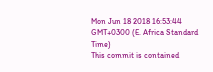Mon Jun 18 2018 16:53:44 GMT+0300 (E. Africa Standard Time)
This commit is contained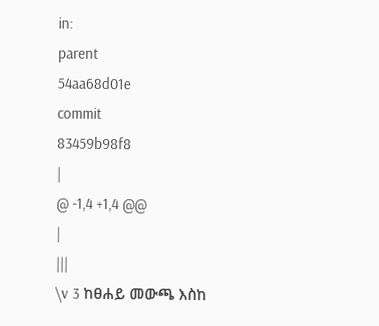in:
parent
54aa68d01e
commit
83459b98f8
|
@ -1,4 +1,4 @@
|
|||
\v 3 ከፀሐይ መውጫ እስከ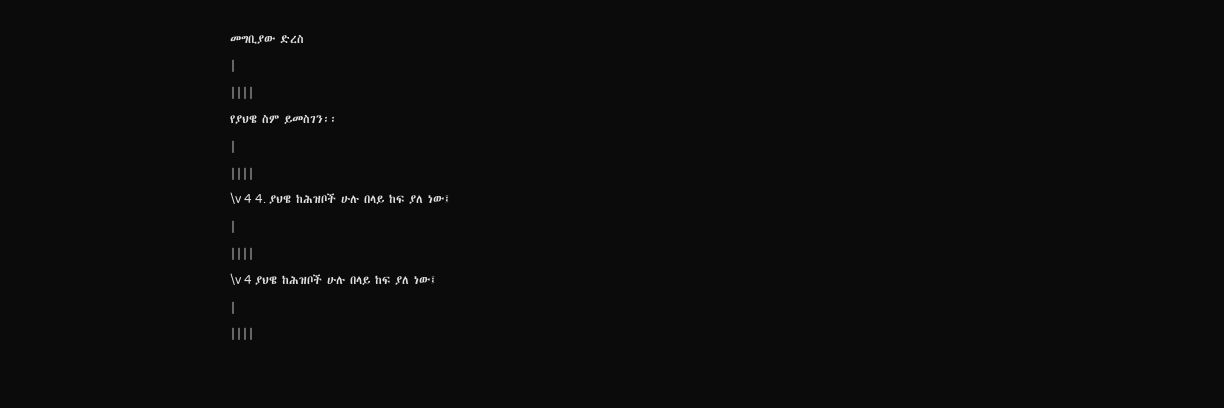መግቢያው ድረስ
|
||||
የያህዌ ስም ይመስገን፡፡
|
||||
\v 4 4. ያህዌ ከሕዝቦች ሁሉ በላይ ከፍ ያለ ነው፤
|
||||
\v 4 ያህዌ ከሕዝቦች ሁሉ በላይ ከፍ ያለ ነው፤
|
||||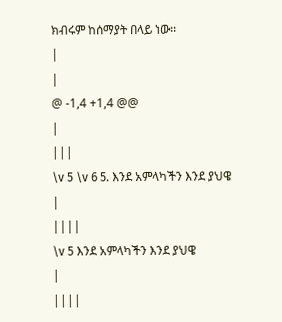ክብሩም ከሰማያት በላይ ነው፡፡
|
|
@ -1,4 +1,4 @@
|
|||
\v 5 \v 6 5. እንደ አምላካችን እንደ ያህዌ
|
||||
\v 5 እንደ አምላካችን እንደ ያህዌ
|
||||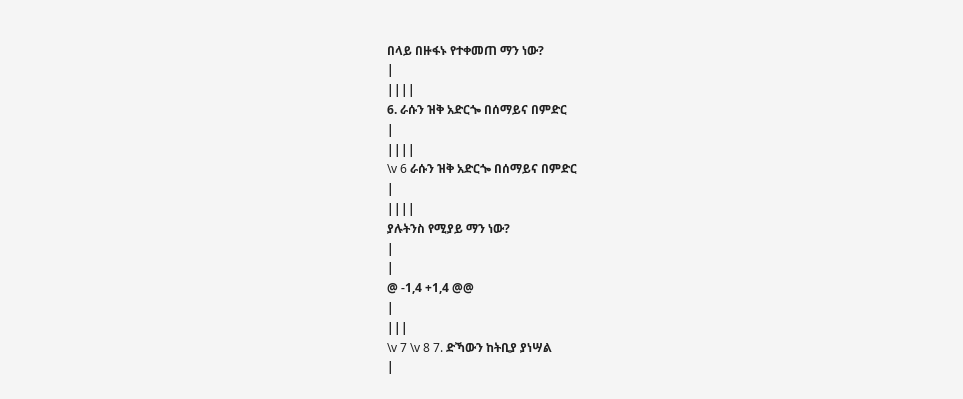በላይ በዙፋኑ የተቀመጠ ማን ነው?
|
||||
6. ራሱን ዝቅ አድርጐ በሰማይና በምድር
|
||||
\v 6 ራሱን ዝቅ አድርጐ በሰማይና በምድር
|
||||
ያሉትንስ የሚያይ ማን ነው?
|
|
@ -1,4 +1,4 @@
|
|||
\v 7 \v 8 7. ድኻውን ከትቢያ ያነሣል
|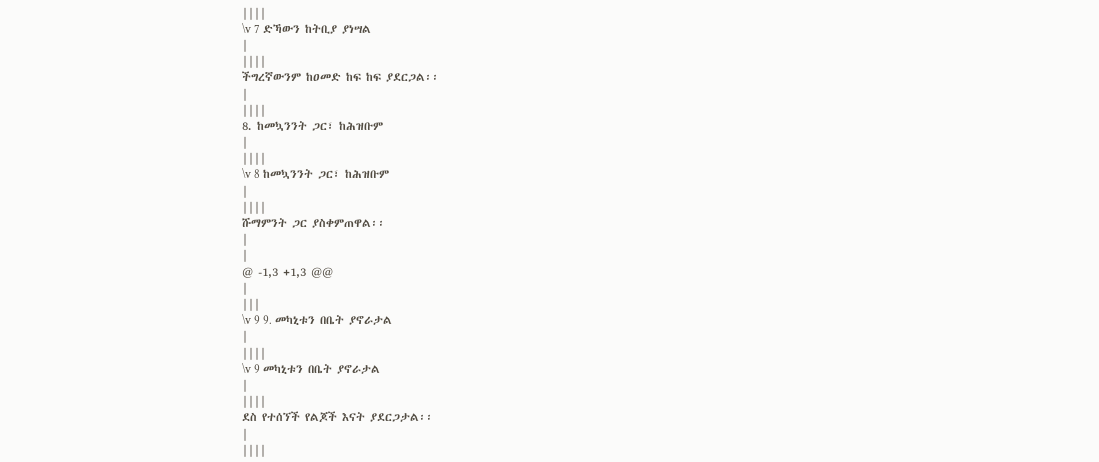||||
\v 7 ድኻውን ከትቢያ ያነሣል
|
||||
ችግረኛውንም ከዐመድ ከፍ ከፍ ያደርጋል፡፡
|
||||
8. ከመኳንንት ጋር፣ ከሕዝቡም
|
||||
\v 8 ከመኳንንት ጋር፣ ከሕዝቡም
|
||||
ሹማምንት ጋር ያስቀምጠዋል፡፡
|
|
@ -1,3 +1,3 @@
|
|||
\v 9 9. መካኒቱን በቤት ያኖራታል
|
||||
\v 9 መካኒቱን በቤት ያኖራታል
|
||||
ደስ የተሰኘች የልጆች እናት ያደርጋታል፡፡
|
||||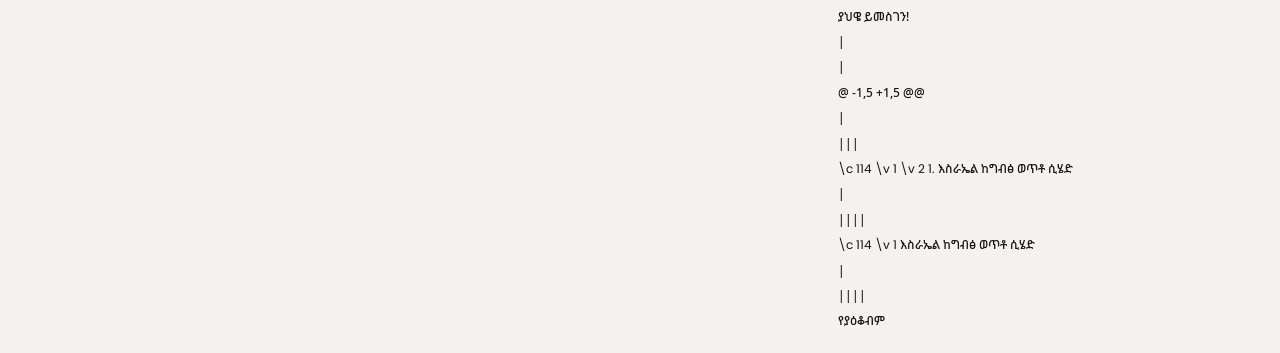ያህዌ ይመስገን!
|
|
@ -1,5 +1,5 @@
|
|||
\c 114 \v 1 \v 2 1. እስራኤል ከግብፅ ወጥቶ ሲሄድ
|
||||
\c 114 \v 1 እስራኤል ከግብፅ ወጥቶ ሲሄድ
|
||||
የያዕቆብም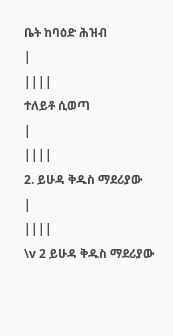ቤት ከባዕድ ሕዝብ
|
||||
ተለይቶ ሲወጣ
|
||||
2. ይሁዳ ቅዱስ ማደሪያው
|
||||
\v 2 ይሁዳ ቅዱስ ማደሪያው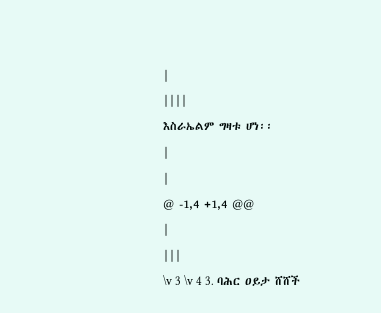|
||||
እስራኤልም ግዛቱ ሆነ፡፡
|
|
@ -1,4 +1,4 @@
|
|||
\v 3 \v 4 3. ባሕር ዐይታ ሸሸች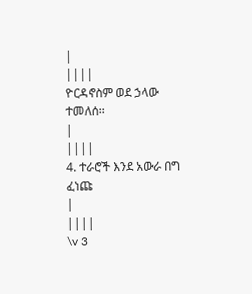|
||||
ዮርዳኖስም ወደ ኃላው ተመለሰ፡፡
|
||||
4. ተራሮች እንደ አውራ በግ ፈነጩ
|
||||
\v 3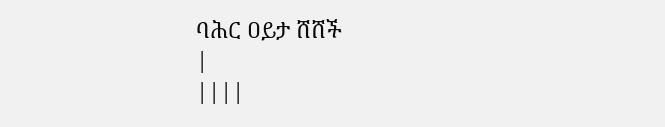ባሕር ዐይታ ሸሸች
|
||||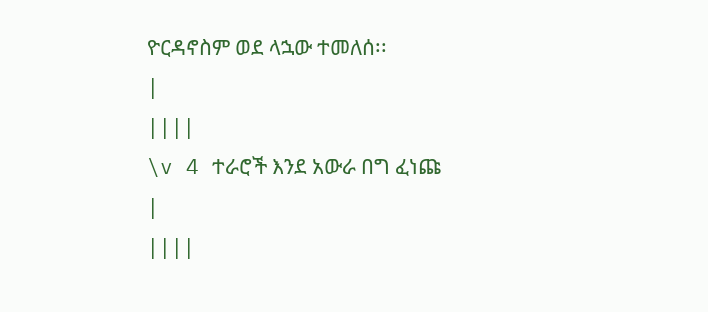ዮርዳኖስም ወደ ላኋው ተመለሰ፡፡
|
||||
\v 4 ተራሮች እንደ አውራ በግ ፈነጩ
|
||||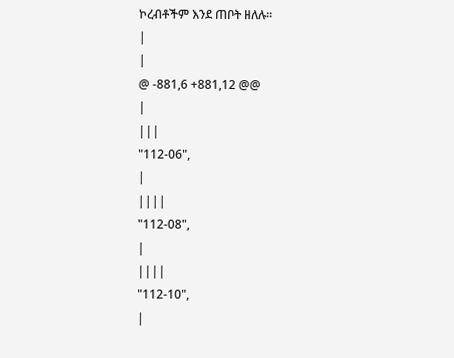ኮረብቶችም እንደ ጠቦት ዘለሉ፡፡
|
|
@ -881,6 +881,12 @@
|
|||
"112-06",
|
||||
"112-08",
|
||||
"112-10",
|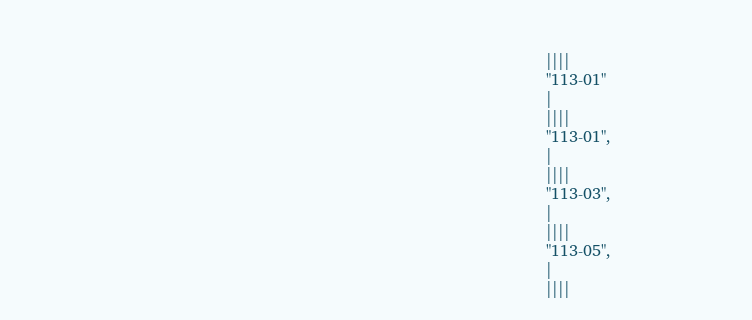||||
"113-01"
|
||||
"113-01",
|
||||
"113-03",
|
||||
"113-05",
|
||||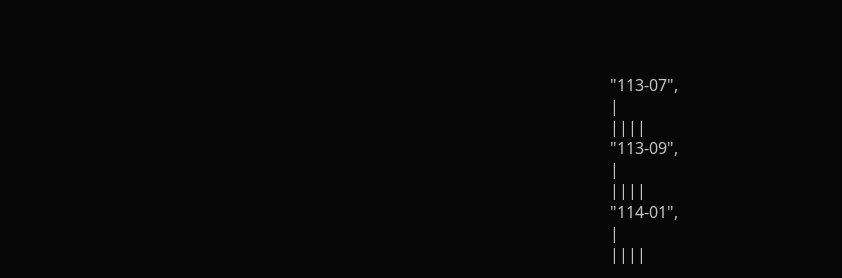"113-07",
|
||||
"113-09",
|
||||
"114-01",
|
||||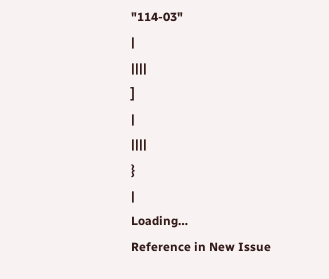"114-03"
|
||||
]
|
||||
}
|
Loading…
Reference in New Issue